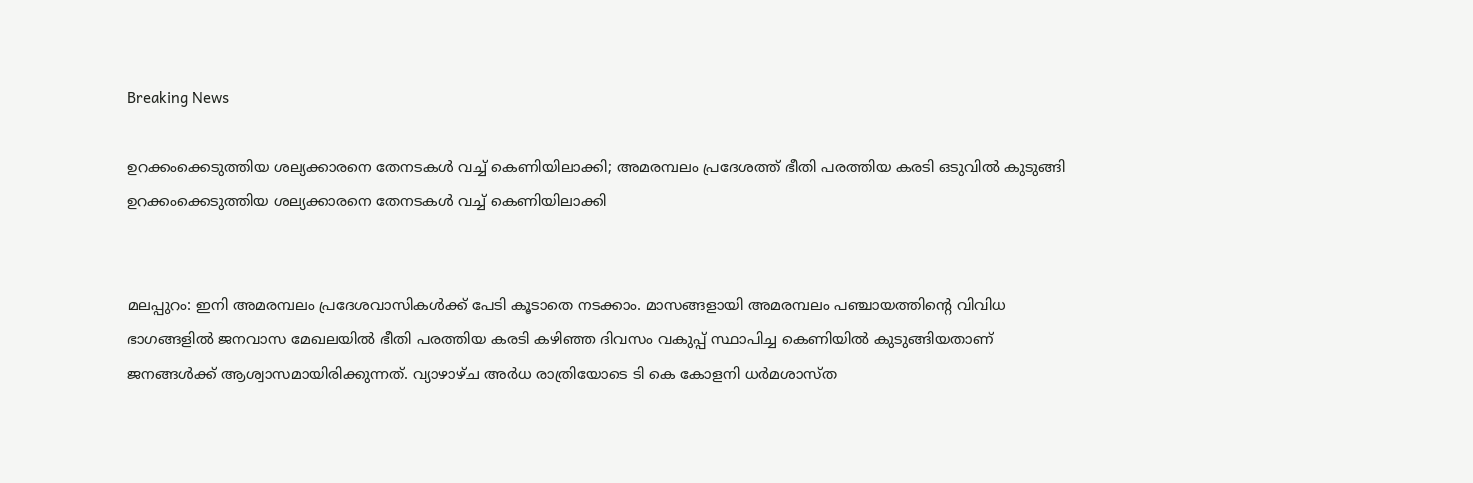Breaking News

ഉറക്കംക്കെടുത്തിയ ശല്യക്കാരനെ തേനടകൾ വച്ച് കെണിയിലാക്കി; അമരമ്പലം പ്രദേശത്ത് ഭീതി പരത്തിയ കരടി ഒടുവിൽ കുടുങ്ങി ഉറക്കംക്കെടുത്തിയ ശല്യക്കാരനെ തേനടകൾ വച്ച് കെണിയിലാക്കി


മലപ്പുറം: ഇനി അമരമ്പലം പ്രദേശവാസികള്‍ക്ക് പേടി കൂടാതെ നടക്കാം. മാസങ്ങളായി അമരമ്പലം പഞ്ചായത്തിന്‍റെ വിവിധ ഭാഗങ്ങളില്‍ ജനവാസ മേഖലയില്‍ ഭീതി പരത്തിയ കരടി കഴിഞ്ഞ ദിവസം വകുപ്പ് സ്ഥാപിച്ച കെണിയില്‍ കുടുങ്ങിയതാണ് ജനങ്ങള്‍ക്ക് ആശ്വാസമായിരിക്കുന്നത്. വ്യാഴാഴ്ച അര്‍ധ രാത്രിയോടെ ടി കെ കോളനി ധര്‍മശാസ്ത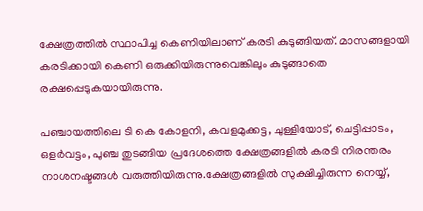ക്ഷേത്രത്തില്‍ സ്ഥാപിച്ച കെണിയിലാണ് കരടി കുടുങ്ങിയത്. മാസങ്ങളായി കരടിക്കായി കെണി ഒരുക്കിയിരുന്നുവെങ്കിലും കുടുങ്ങാതെ രക്ഷപ്പെടുകയായിരുന്നു.

പഞ്ചായത്തിലെ ടി കെ കോളനി, കവളമുക്കട്ട, ചുള്ളിയോട്, ചെട്ടിപ്പാടം, ഒളര്‍വട്ടം, പുഞ്ച തുടങ്ങിയ പ്രദേശത്തെ ക്ഷേത്രങ്ങളില്‍ കരടി നിരന്തരം നാശനഷ്ടങ്ങള്‍ വരുത്തിയിരുന്നു.ക്ഷേത്രങ്ങളില്‍ സുക്ഷിച്ചിരുന്ന നെയ്യ്,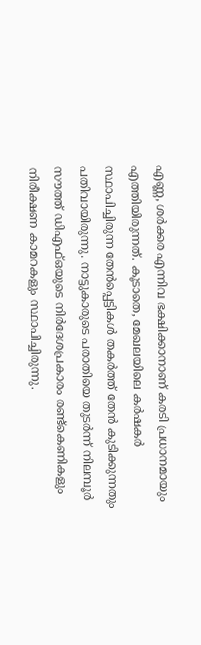എണ്ണ, ശര്‍ക്കര എന്നിവ ഭക്ഷിക്കാനാണ് കരടി പ്രധാനമായും എത്തിയിരുന്നത്. കൂടാതെ, മേഖലയിലെ കര്‍ഷകര്‍ സ്ഥാപിച്ചിരുന്ന തേന്‍പ്പെട്ടികള്‍ തകര്‍ത്ത് തേന്‍ കുടിക്കുന്നതും പതിവായിരുന്നു. നാട്ടുകാരുടെ പരാതിയെ തുടര്‍ന്ന് നിലമ്പൂര്‍ സൗത്ത് ഡിഎഫ്ഒയുടെ നിര്‍ദേശപ്രകാരം രണ്ട്കെണികളും നിരീക്ഷണ കാമറകളും സ്ഥാപിച്ചിരുന്നു.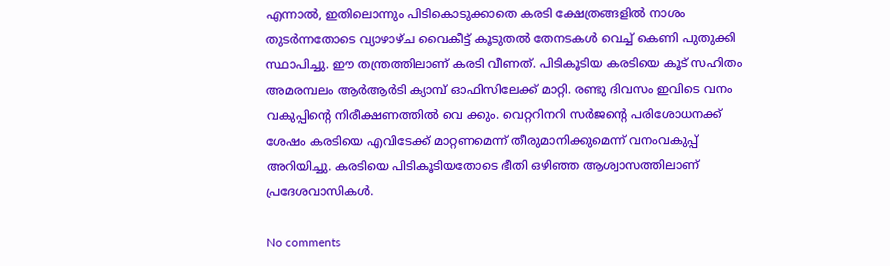എന്നാല്‍, ഇതിലൊന്നും പിടികൊടുക്കാതെ കരടി ക്ഷേത്രങ്ങളില്‍ നാശം തുടര്‍ന്നതോടെ വ്യാഴാഴ്ച വൈകീട്ട് കൂടുതല്‍ തേനടകള്‍ വെച്ച് കെണി പുതുക്കി സ്ഥാപിച്ചു. ഈ തന്ത്രത്തിലാണ് കരടി വീണത്. പിടികൂടിയ കരടിയെ കൂട് സഹിതം അമരമ്പലം ആര്‍ആര്‍ടി ക്യാമ്പ് ഓഫിസിലേക്ക് മാറ്റി. രണ്ടു ദിവസം ഇവിടെ വനം വകുപ്പിന്‍റെ നിരീക്ഷണത്തില്‍ വെ ക്കും. വെറ്ററിനറി സര്‍ജന്‍റെ പരിശോധനക്ക് ശേഷം കരടിയെ എവിടേക്ക് മാറ്റണമെന്ന് തീരുമാനിക്കുമെന്ന് വനംവകുപ്പ് അറിയിച്ചു. കരടിയെ പിടികൂടിയതോടെ ഭീതി ഒഴിഞ്ഞ ആശ്വാസത്തിലാണ് പ്രദേശവാസികള്‍.

No comments